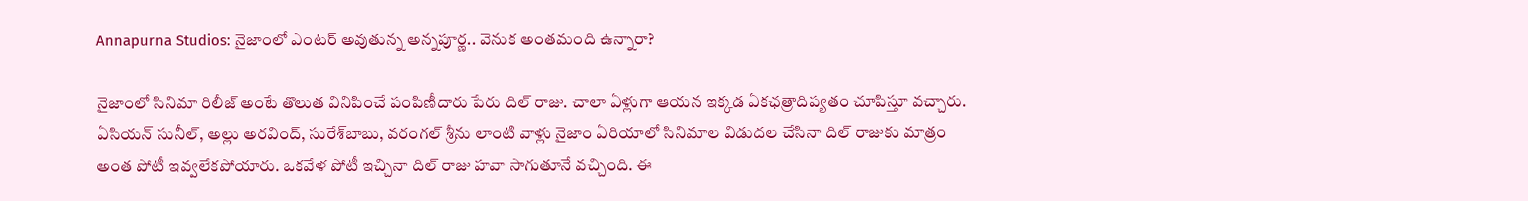Annapurna Studios: నైజాంలో ఎంటర్‌ అవుతున్న అన్నపూర్ణ.. వెనుక అంతమంది ఉన్నారా?

నైజాంలో సినిమా రిలీజ్‌ అంటే తొలుత వినిపించే పంపిణీదారు పేరు దిల్‌ రాజు. చాలా ఏళ్లుగా ఆయన ఇక్కడ ఏకఛత్రాదిప్యతం చూపిస్తూ వచ్చారు. ఏసియన్‌ సునీల్‌, అల్లు అరవింద్‌, సురేశ్‌బాబు, వరంగల్‌ శ్రీను లాంటి వాళ్లు నైజాం ఏరియాలో సినిమాల విడుదల చేసినా దిల్‌ రాజుకు మాత్రం అంత పోటీ ఇవ్వలేకపోయారు. ఒకవేళ పోటీ ఇచ్చినా దిల్‌ రాజు హవా సాగుతూనే వచ్చింది. ఈ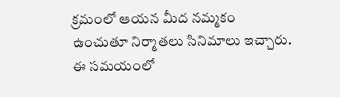క్రమంలో ఆయన మీద నమ్మకం ఉంచుతూ నిర్మాతలు సినిమాలు ఇచ్చారు. ఈ సమయంలో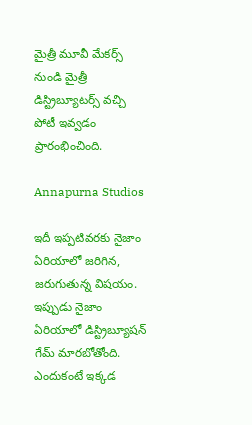మైత్రీ మూవీ మేకర్స్‌ నుండి మైత్రీ డిస్ట్రిబ్యూటర్స్‌ వచ్చి పోటీ ఇవ్వడం ప్రారంభించింది.

Annapurna Studios

ఇదీ ఇప్పటివరకు నైజాం ఏరియాలో జరిగిన, జరుగుతున్న విషయం. ఇప్పుడు నైజాం ఏరియాలో డిస్ట్రిబ్యూషన్‌ గేమ్‌ మారబోతోంది. ఎందుకంటే ఇక్కడ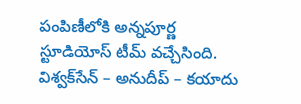పంపిణీలోకి అన్నపూర్ణ స్టూడియోస్‌ టీమ్‌ వచ్చేసింది. విశ్వక్‌సేన్‌ – అనుదీప్‌ – కయాదు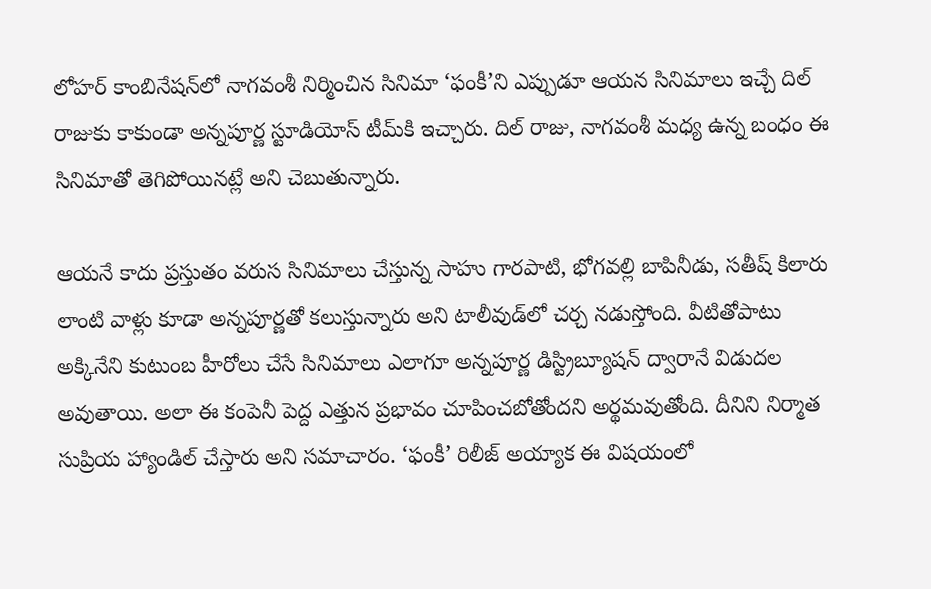లోహర్‌ కాంబినేషన్‌లో నాగవంశీ నిర్మించిన సినిమా ‘ఫంకీ’ని ఎప్పుడూ ఆయన సినిమాలు ఇచ్చే దిల్‌ రాజుకు కాకుండా అన్నపూర్ణ స్టూడియోస్‌ టీమ్‌కి ఇచ్చారు. దిల్‌ రాజు, నాగవంశీ మధ్య ఉన్న బంధం ఈ సినిమాతో తెగిపోయినట్లే అని చెబుతున్నారు.

ఆయనే కాదు ప్రస్తుతం వరుస సినిమాలు చేస్తున్న సాహు గారపాటి, భోగవల్లి బాపినీడు, సతీష్ కిలారు లాంటి వాళ్లు కూడా అన్నపూర్ణతో కలుస్తున్నారు అని టాలీవుడ్‌లో చర్చ నడుస్తోంది. వీటితోపాటు అక్కినేని కుటుంబ హీరోలు చేసే సినిమాలు ఎలాగూ అన్నపూర్ణ డిస్ట్రిబ్యూషన్‌ ద్వారానే విడుదల అవుతాయి. అలా ఈ కంపెనీ పెద్ద ఎత్తున ప్రభావం చూపించబోతోందని అర్థమవుతోంది. దీనిని నిర్మాత సుప్రియ హ్యాండిల్‌ చేస్తారు అని సమాచారం. ‘ఫంకీ’ రిలీజ్‌ అయ్యాక ఈ విషయంలో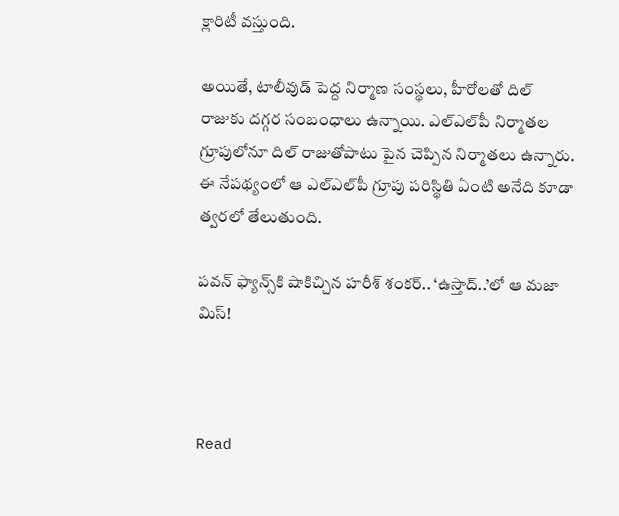క్లారిటీ వస్తుంది.

అయితే, టాలీవుడ్‌ పెద్ద నిర్మాణ సంస్థలు, హీరోలతో దిల్‌ రాజుకు దగ్గర సంబంధాలు ఉన్నాయి. ఎల్‌ఎల్‌పీ నిర్మాతల గ్రూపులోనూ దిల్‌ రాజుతోపాటు పైన చెప్పిన నిర్మాతలు ఉన్నారు. ఈ నేపథ్యంలో ఆ ఎల్‌ఎల్‌పీ గ్రూపు పరిస్థితి ఏంటి అనేది కూడా త్వరలో తేలుతుంది.

పవన్‌ ఫ్యాన్స్‌కి షాకిచ్చిన హరీశ్‌ శంకర్‌.. ‘ఉస్తాద్‌..’లో ఆ మజా మిస్‌!



Read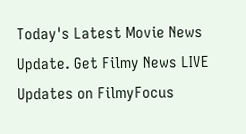Today's Latest Movie News Update. Get Filmy News LIVE Updates on FilmyFocus